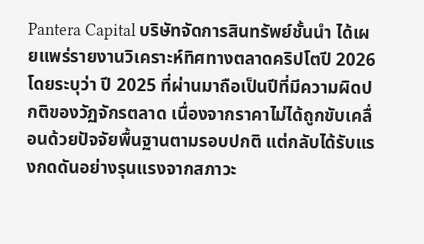Pantera Capital บริษัทจัดการสินทรัพย์ชั้นนำ ได้เผยแพร่รายงานวิเคราะห์ทิศทางตลาดคริปโตปี 2026 โดยระบุว่า ปี 2025 ที่ผ่านมาถือเป็นปีที่มีความผิดปกติของวัฏจักรตลาด เนื่องจากราคาไม่ได้ถูกขับเคลื่อนด้วยปัจจัยพื้นฐานตามรอบปกติ แต่กลับได้รับแรงกดดันอย่างรุนแรงจากสภาวะ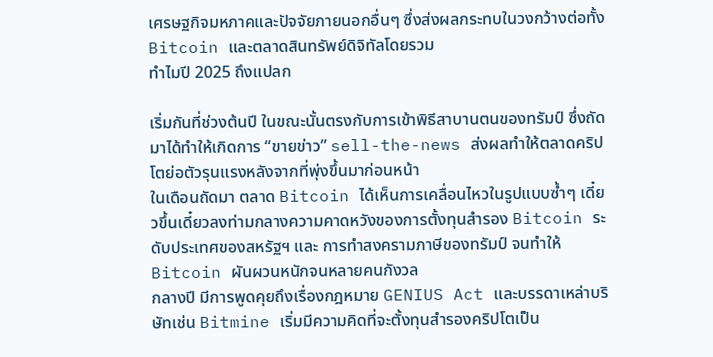เศรษฐกิจมหภาคและปัจจัยภายนอกอื่นๆ ซึ่งส่งผลกระทบในวงกว้างต่อทั้ง Bitcoin และตลาดสินทรัพย์ดิจิทัลโดยรวม
ทำไมปี 2025 ถึงแปลก

เริ่มกันที่ช่วงต้นปี ในขณะนั้นตรงกับการเข้าพิธีสาบานตนของทรัมป์ ซึ่งถัดมาได้ทำให้เกิดการ “ขายข่าว” sell-the-news ส่งผลทำให้ตลาดคริปโตย่อตัวรุนแรงหลังจากที่พุ่งขึ้นมาก่อนหน้า
ในเดือนถัดมา ตลาด Bitcoin ได้เห็นการเคลื่อนไหวในรูปแบบซ้ำๆ เดี๋ยวขึ้นเดี๋ยวลงท่ามกลางความคาดหวังของการตั้งทุนสำรอง Bitcoin ระดับประเทศของสหรัฐฯ และ การทำสงครามภาษีของทรัมป์ จนทำให้ Bitcoin ผันผวนหนักจนหลายคนกังวล
กลางปี มีการพูดคุยถึงเรื่องกฎหมาย GENIUS Act และบรรดาเหล่าบริษัทเช่น Bitmine เริ่มมีความคิดที่จะตั้งทุนสำรองคริปโตเป็น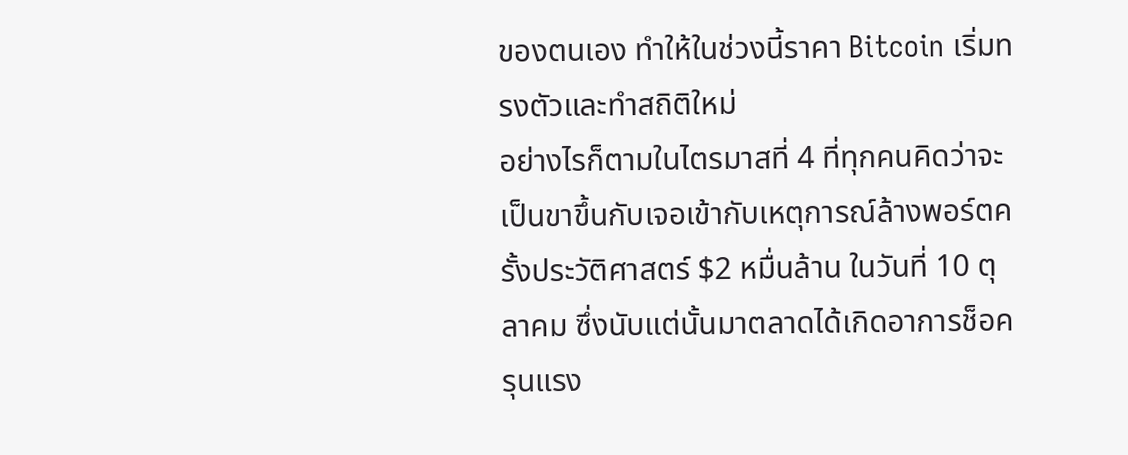ของตนเอง ทำให้ในช่วงนี้ราคา Bitcoin เริ่มทรงตัวและทำสถิติใหม่
อย่างไรก็ตามในไตรมาสที่ 4 ที่ทุกคนคิดว่าจะเป็นขาขึ้นกับเจอเข้ากับเหตุการณ์ล้างพอร์ตครั้งประวัติศาสตร์ $2 หมื่นล้าน ในวันที่ 10 ตุลาคม ซึ่งนับแต่นั้นมาตลาดได้เกิดอาการช็อครุนแรง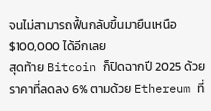จนไม่สามารถฟื้นกลับขึ้นมายืนเหนือ $100,000 ได้อีกเลย
สุดท้าย Bitcoin ก็ปิดฉากปี 2025 ด้วยราคาที่ลดลง 6% ตามด้วย Ethereum ที่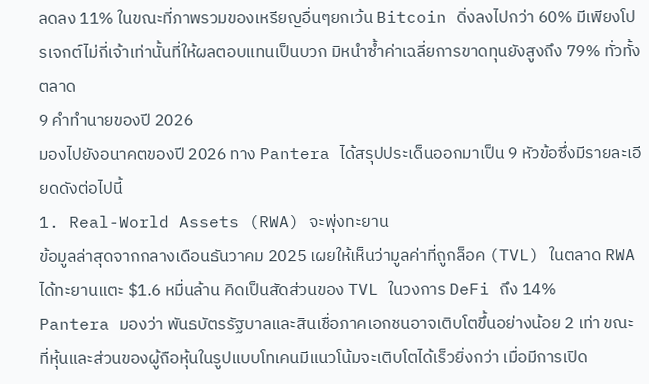ลดลง 11% ในขณะที่ภาพรวมของเหรียญอื่นๆยกเว้น Bitcoin ดิ่งลงไปกว่า 60% มีเพียงโปรเจกต์ไม่กี่เจ้าเท่านั้นที่ให้ผลตอบแทนเป็นบวก มิหนำซ้ำค่าเฉลี่ยการขาดทุนยังสูงถึง 79% ทั่วทั้งตลาด
9 คำทำนายของปี 2026
มองไปยังอนาคตของปี 2026 ทาง Pantera ได้สรุปประเด็นออกมาเป็น 9 หัวข้อซึ่งมีรายละเอียดดังต่อไปนี้
1. Real-World Assets (RWA) จะพุ่งทะยาน
ข้อมูลล่าสุดจากกลางเดือนธันวาคม 2025 เผยให้เห็นว่ามูลค่าที่ถูกล็อค (TVL) ในตลาด RWA ได้ทะยานแตะ $1.6 หมื่นล้าน คิดเป็นสัดส่วนของ TVL ในวงการ DeFi ถึง 14%
Pantera มองว่า พันธบัตรรัฐบาลและสินเชื่อภาคเอกชนอาจเติบโตขึ้นอย่างน้อย 2 เท่า ขณะที่หุ้นและส่วนของผู้ถือหุ้นในรูปแบบโทเคนมีแนวโน้มจะเติบโตได้เร็วยิ่งกว่า เมื่อมีการเปิด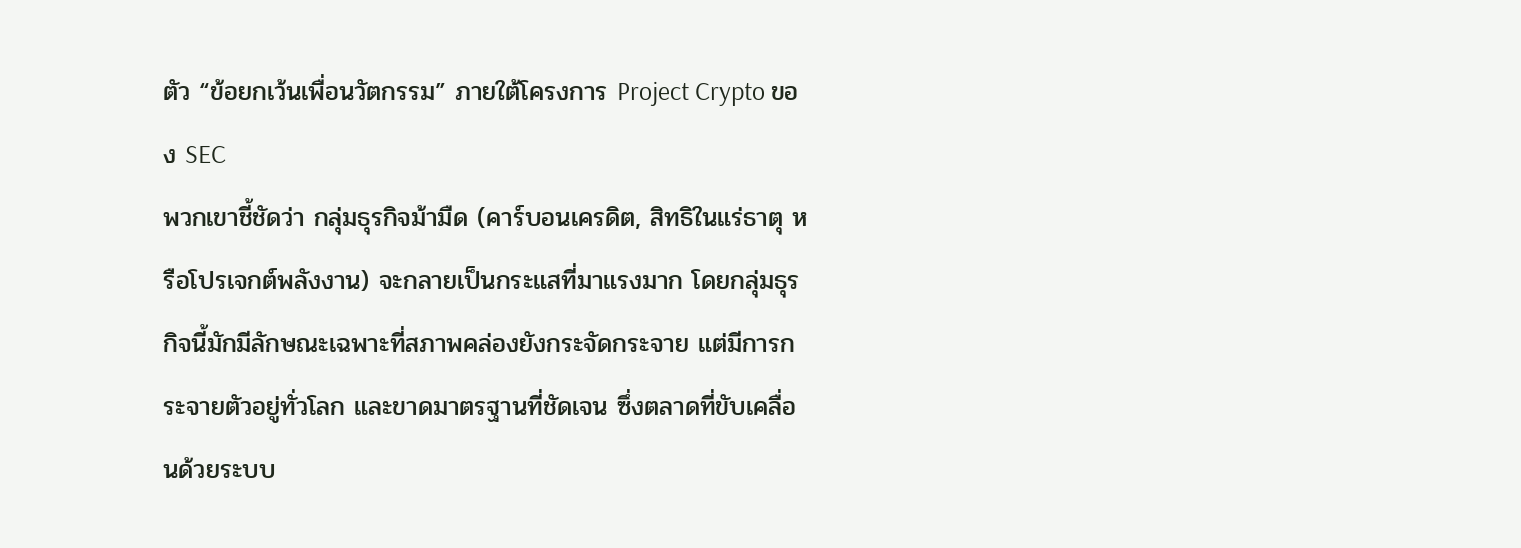ตัว “ข้อยกเว้นเพื่อนวัตกรรม” ภายใต้โครงการ Project Crypto ของ SEC
พวกเขาชี้ชัดว่า กลุ่มธุรกิจม้ามืด (คาร์บอนเครดิต, สิทธิในแร่ธาตุ หรือโปรเจกต์พลังงาน) จะกลายเป็นกระแสที่มาแรงมาก โดยกลุ่มธุรกิจนี้มักมีลักษณะเฉพาะที่สภาพคล่องยังกระจัดกระจาย แต่มีการกระจายตัวอยู่ทั่วโลก และขาดมาตรฐานที่ชัดเจน ซึ่งตลาดที่ขับเคลื่อนด้วยระบบ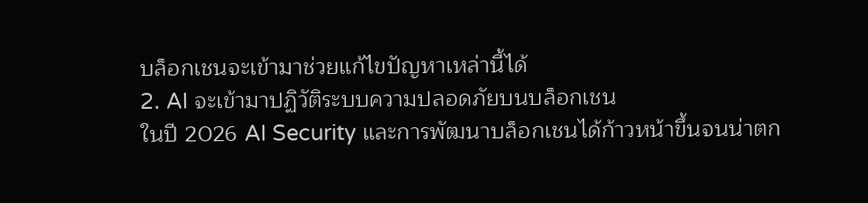บล็อกเชนจะเข้ามาช่วยแก้ไขปัญหาเหล่านี้ได้
2. AI จะเข้ามาปฏิวัติระบบความปลอดภัยบนบล็อกเชน
ในปี 2026 AI Security และการพัฒนาบล็อกเชนได้ก้าวหน้าขึ้นจนน่าตก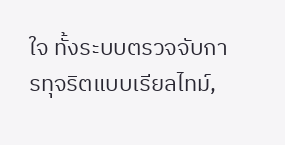ใจ ทั้งระบบตรวจจับการทุจริตแบบเรียลไทม์,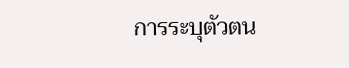การระบุตัวตน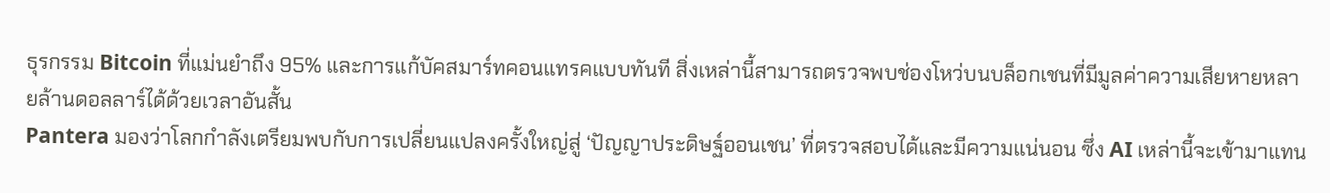ธุรกรรม Bitcoin ที่แม่นยำถึง 95% และการแก้บัคสมาร์ทคอนแทรคแบบทันที สิ่งเหล่านี้สามารถตรวจพบช่องโหว่บนบล็อกเชนที่มีมูลค่าความเสียหายหลายล้านดอลลาร์ได้ด้วยเวลาอันสั้น
Pantera มองว่าโลกกำลังเตรียมพบกับการเปลี่ยนแปลงครั้งใหญ่สู่ ‘ปัญญาประดิษฐ์ออนเชน’ ที่ตรวจสอบได้และมีความแน่นอน ซึ่ง AI เหล่านี้จะเข้ามาแทน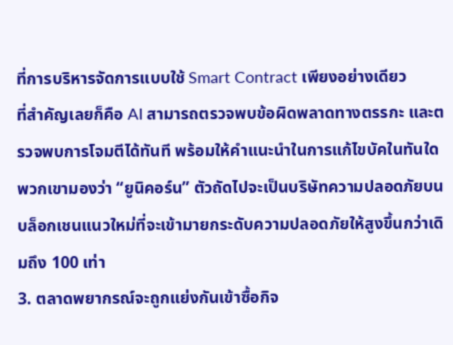ที่การบริหารจัดการแบบใช้ Smart Contract เพียงอย่างเดียว
ที่สำคัญเลยก็คือ AI สามารถตรวจพบข้อผิดพลาดทางตรรกะ และตรวจพบการโจมตีได้ทันที พร้อมให้คำแนะนำในการแก้ไขบัคในทันใด พวกเขามองว่า “ยูนิคอร์น” ตัวถัดไปจะเป็นบริษัทความปลอดภัยบนบล็อกเชนแนวใหม่ที่จะเข้ามายกระดับความปลอดภัยให้สูงขึ้นกว่าเดิมถึง 100 เท่า
3. ตลาดพยากรณ์จะถูกแย่งกันเข้าซื้อกิจ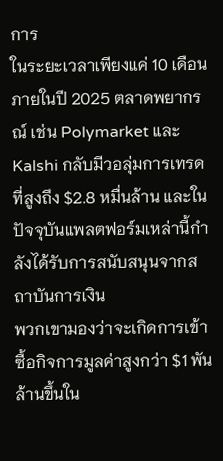การ
ในระยะเวลาเพียงแค่ 10 เดือนภายในปี 2025 ตลาดพยากรณ์ เช่น Polymarket และ Kalshi กลับมีวอลุ่มการเทรดที่สูงถึง $2.8 หมื่นล้าน และในปัจจุบันแพลตฟอร์มเหล่านี้กำลังได้รับการสนับสนุนจากสถาบันการเงิน
พวกเขามองว่าจะเกิดการเข้าซื้อกิจการมูลค่าสูงกว่า $1 พันล้านขึ้นใน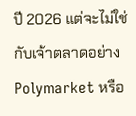ปี 2026 แต่จะไม่ใช่กับเจ้าตลาดอย่าง Polymarket หรือ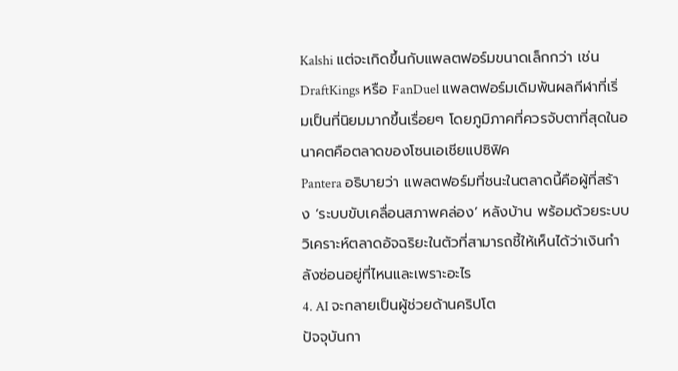Kalshi แต่จะเกิดขึ้นกับแพลตฟอร์มขนาดเล็กกว่า เช่น DraftKings หรือ FanDuel แพลตฟอร์มเดิมพันผลกีฬาที่เริ่มเป็นที่นิยมมากขึ้นเรื่อยๆ โดยภูมิภาคที่ควรจับตาที่สุดในอนาคตคือตลาดของโซนเอเชียแปซิฟิค
Pantera อธิบายว่า แพลตฟอร์มที่ชนะในตลาดนี้คือผู้ที่สร้าง ‘ระบบขับเคลื่อนสภาพคล่อง’ หลังบ้าน พร้อมด้วยระบบวิเคราะห์ตลาดอัจฉริยะในตัวที่สามารถชี้ให้เห็นได้ว่าเงินกำลังซ่อนอยู่ที่ไหนและเพราะอะไร
4. AI จะกลายเป็นผู้ช่วยด้านคริปโต
ปัจจุบันกา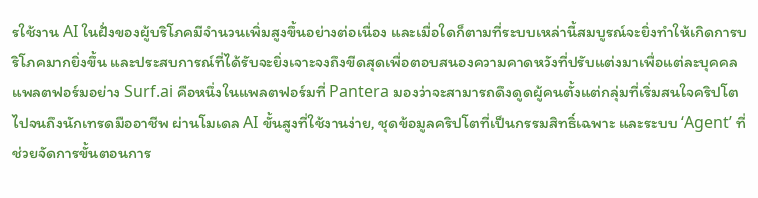รใช้งาน AI ในฝั่งของผู้บริโภคมีจำนวนเพิ่มสูงขึ้นอย่างต่อเนื่อง และเมื่อใดก็ตามที่ระบบเหล่านี้สมบูรณ์จะยิ่งทำให้เกิดการบริโภคมากยิ่งขึ้น และประสบการณ์ที่ได้รับจะยิ่งเจาะจงถึงขีดสุดเพื่อตอบสนองความคาดหวังที่ปรับแต่งมาเพื่อแต่ละบุคคล
แพลตฟอร์มอย่าง Surf.ai คือหนึ่งในแพลตฟอร์มที่ Pantera มองว่าจะสามารถดึงดูดผู้คนตั้งแต่กลุ่มที่เริ่มสนใจคริปโตไปจนถึงนักเทรดมืออาชีพ ผ่านโมเดล AI ขั้นสูงที่ใช้งานง่าย, ชุดข้อมูลคริปโตที่เป็นกรรมสิทธิ์เฉพาะ และระบบ ‘Agent’ ที่ช่วยจัดการขั้นตอนการ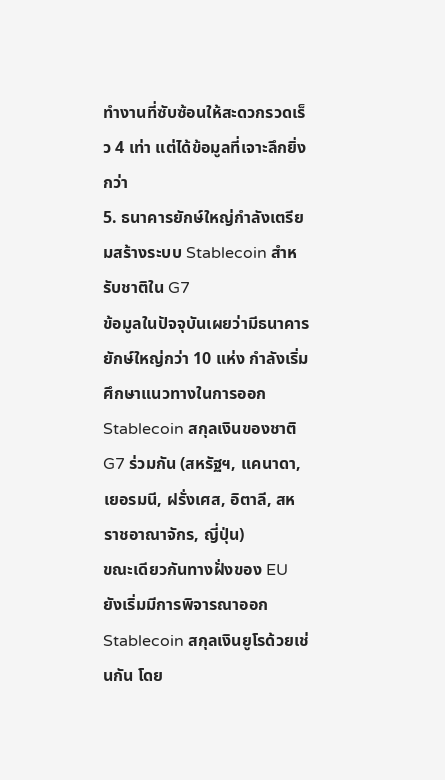ทำงานที่ซับซ้อนให้สะดวกรวดเร็ว 4 เท่า แต่ได้ข้อมูลที่เจาะลึกยิ่งกว่า
5. ธนาคารยักษ์ใหญ่กำลังเตรียมสร้างระบบ Stablecoin สำหรับชาติใน G7
ข้อมูลในปัจจุบันเผยว่ามีธนาคารยักษ์ใหญ่กว่า 10 แห่ง กำลังเริ่มศึกษาแนวทางในการออก Stablecoin สกุลเงินของชาติ G7 ร่วมกัน (สหรัฐฯ, แคนาดา, เยอรมนี, ฝรั่งเศส, อิตาลี, สหราชอาณาจักร, ญี่ปุ่น)
ขณะเดียวกันทางฝั่งของ EU ยังเริ่มมีการพิจารณาออก Stablecoin สกุลเงินยูโรด้วยเช่นกัน โดย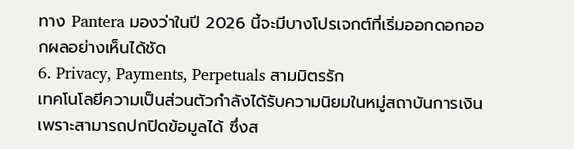ทาง Pantera มองว่าในปี 2026 นี้จะมีบางโปรเจกต์ที่เริ่มออกดอกออกผลอย่างเห็นได้ชัด
6. Privacy, Payments, Perpetuals สามมิตรรัก
เทคโนโลยีความเป็นส่วนตัวกำลังได้รับความนิยมในหมู่สถาบันการเงินเพราะสามารถปกปิดข้อมูลได้ ซึ่งส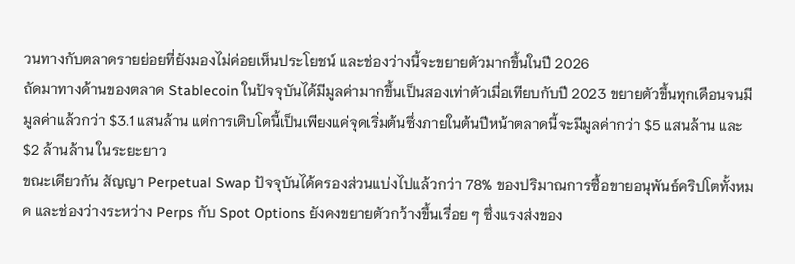วนทางกับตลาดรายย่อยที่ยังมองไม่ค่อยเห็นประโยชน์ และช่องว่างนี้จะขยายตัวมากขึ้นในปี 2026
ถัดมาทางด้านของตลาด Stablecoin ในปัจจุบันได้มีมูลค่ามากขึ้นเป็นสองเท่าตัวเมื่อเทียบกับปี 2023 ขยายตัวขึ้นทุกเดือนจนมีมูลค่าแล้วกว่า $3.1 แสนล้าน แต่การเติบโตนี้เป็นเพียงแค่จุดเริ่มต้นซึ่งภายในต้นปีหน้าตลาดนี้จะมีมูลค่ากว่า $5 แสนล้าน และ $2 ล้านล้าน ในระยะยาว
ขณะเดียวกัน สัญญา Perpetual Swap ปัจจุบันได้ครองส่วนแบ่งไปแล้วกว่า 78% ของปริมาณการซื้อขายอนุพันธ์คริปโตทั้งหมด และช่องว่างระหว่าง Perps กับ Spot Options ยังคงขยายตัวกว้างขึ้นเรื่อย ๆ ซึ่งแรงส่งของ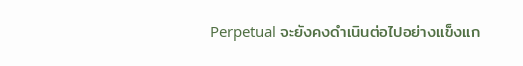Perpetual จะยังคงดำเนินต่อไปอย่างแข็งแก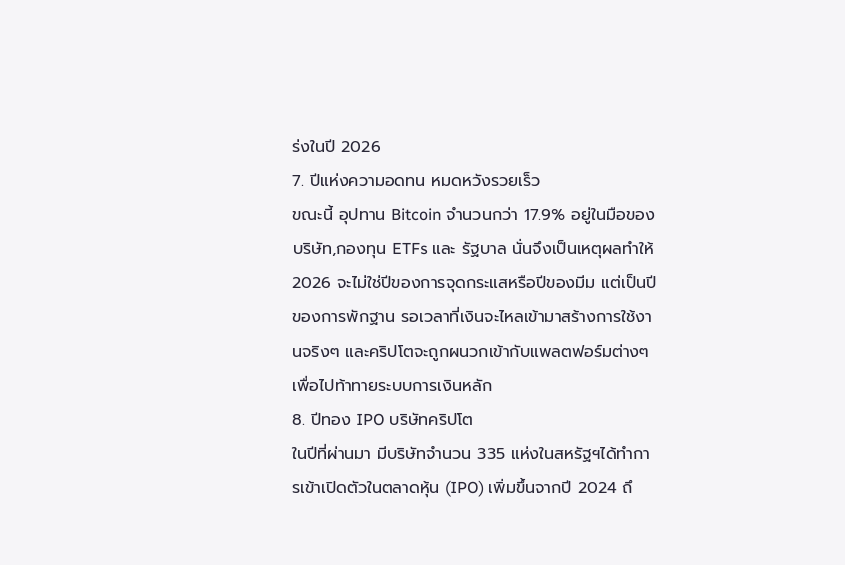ร่งในปี 2026
7. ปีแห่งความอดทน หมดหวังรวยเร็ว
ขณะนี้ อุปทาน Bitcoin จำนวนกว่า 17.9% อยู่ในมือของบริษัท,กองทุน ETFs และ รัฐบาล นั่นจึงเป็นเหตุผลทำให้ 2026 จะไม่ใช่ปีของการจุดกระแสหรือปีของมีม แต่เป็นปีของการพักฐาน รอเวลาที่เงินจะไหลเข้ามาสร้างการใช้งานจริงๆ และคริปโตจะถูกผนวกเข้ากับแพลตฟอร์มต่างๆ เพื่อไปท้าทายระบบการเงินหลัก
8. ปีทอง IPO บริษัทคริปโต
ในปีที่ผ่านมา มีบริษัทจำนวน 335 แห่งในสหรัฐฯได้ทำการเข้าเปิดตัวในตลาดหุ้น (IPO) เพิ่มขึ้นจากปี 2024 ถึ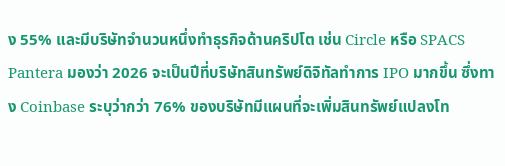ง 55% และมีบริษัทจำนวนหนึ่งทำธุรกิจด้านคริปโต เช่น Circle หรือ SPACS
Pantera มองว่า 2026 จะเป็นปีที่บริษัทสินทรัพย์ดิจิทัลทำการ IPO มากขึ้น ซึ่งทาง Coinbase ระบุว่ากว่า 76% ของบริษัทมีแผนที่จะเพิ่มสินทรัพย์แปลงโท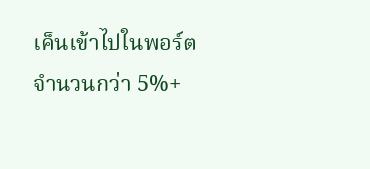เค็นเข้าไปในพอร์ตจำนวนกว่า 5%+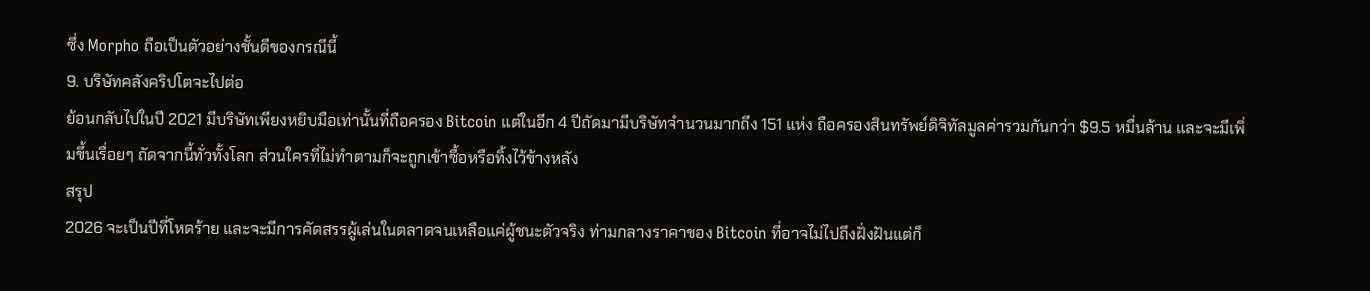ซึ่ง Morpho ถือเป็นตัวอย่างชั้นดีของกรณีนี้
9. บริษัทคลังคริปโตจะไปต่อ
ย้อนกลับไปในปี 2021 มีบริษัทเพียงหยิบมือเท่านั้นที่ถือครอง Bitcoin แต่ในอีก 4 ปีถัดมามีบริษัทจำนวนมากถึง 151 แห่ง ถือครองสินทรัพย์ดิจิทัลมูลค่ารวมกันกว่า $9.5 หมื่นล้าน และจะมีเพิ่มขึ้นเรื่อยๆ ถัดจากนี้ทั่วทั้งโลก ส่วนใครที่ไม่ทำตามก็จะถูกเข้าซื้อหรือทิ้งไว้ข้างหลัง
สรุป
2026 จะเป็นปีที่โหดร้าย และจะมีการคัดสรรผู้เล่นในตลาดจนเหลือแค่ผู้ชนะตัวจริง ท่ามกลางราคาของ Bitcoin ที่อาจไม่ไปถึงฝั่งฝันแต่ก็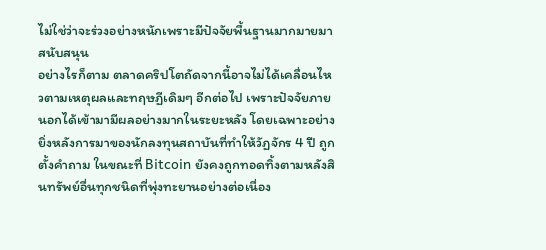ไม่ใช่ว่าจะร่วงอย่างหนักเพราะมีปัจจัยพื้นฐานมากมายมาสนับสนุน
อย่างไรก็ตาม ตลาดคริปโตถัดจากนี้อาจไม่ได้เคลื่อนไหวตามเหตุผลและทฤษฏีเดิมๆ อีกต่อไป เพราะปัจจัยภายนอกได้เข้ามามีผลอย่างมากในระยะหลัง โดยเฉพาะอย่างยิ่งหลังการมาของนักลงทุนสถาบันที่ทำให้วัฏจักร 4 ปี ถูกตั้งคำถาม ในขณะที่ Bitcoin ยังคงถูกทอดทิ้งตามหลังสินทรัพย์อื่นทุกชนิดที่พุ่งทะยานอย่างต่อเนื่อง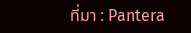ที่มา : Pantera